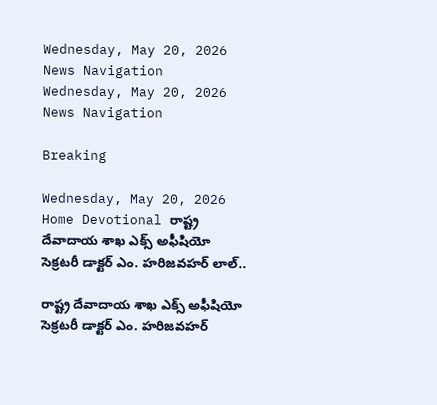Wednesday, May 20, 2026
News Navigation
Wednesday, May 20, 2026
News Navigation

Breaking

Wednesday, May 20, 2026
Home Devotional రాష్ట్ర దేవాదాయ శాఖ ఎక్స్ అఫీషియో సెక్రటరీ డాక్టర్ ఎం. హరిజవహర్ లాల్..

రాష్ట్ర దేవాదాయ శాఖ ఎక్స్ అఫీషియో సెక్రటరీ డాక్టర్ ఎం. హరిజవహర్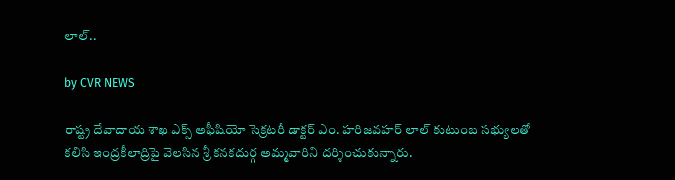లాల్..

by CVR NEWS

రాష్ట్ర దేవాదాయ శాఖ ఎక్స్ అఫీషియో సెక్రటరీ డాక్టర్ ఎం. హరిజవహర్ లాల్ కుటుంబ సభ్యులతో కలిసి ఇంద్రకీలాద్రిపై వెలసిన శ్రీ కనకదుర్గ అమ్మవారిని దర్శించుకున్నారు.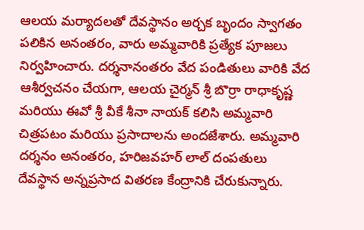ఆలయ మర్యాదలతో దేవస్థానం అర్చక బృందం స్వాగతం పలికిన అనంతరం, వారు అమ్మవారికి ప్రత్యేక పూజలు నిర్వహించారు. దర్శనానంతరం వేద పండితులు వారికి వేద ఆశీర్వచనం చేయగా, ఆలయ చైర్మన్ శ్రీ బొర్రా రాధాకృష్ణ మరియు ఈవో శ్రీ వీకే శీనా నాయక్ కలిసి అమ్మవారి చిత్రపటం మరియు ప్రసాదాలను అందజేశారు. అమ్మవారి దర్శనం అనంతరం, హరిజవహర్ లాల్ దంపతులు దేవస్థాన అన్నప్రసాద వితరణ కేంద్రానికి చేరుకున్నారు.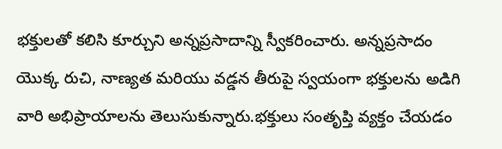భక్తులతో కలిసి కూర్చుని అన్నప్రసాదాన్ని స్వీకరించారు. అన్నప్రసాదం యొక్క రుచి, నాణ్యత మరియు వడ్డన తీరుపై స్వయంగా భక్తులను అడిగి వారి అభిప్రాయాలను తెలుసుకున్నారు.భక్తులు సంతృప్తి వ్యక్తం చేయడం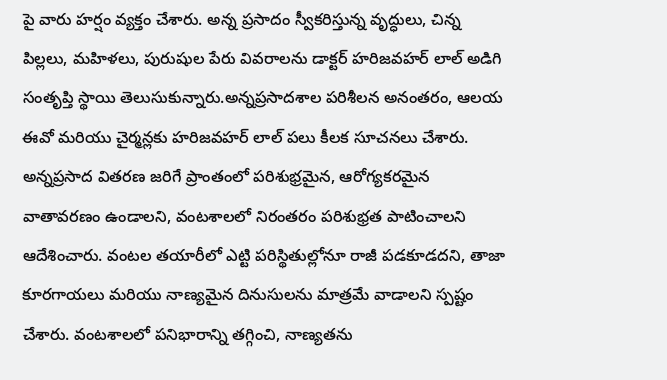పై వారు హర్షం వ్యక్తం చేశారు. అన్న ప్రసాదం స్వీకరిస్తున్న వృద్ధులు, చిన్న పిల్లలు, మహిళలు, పురుషుల పేరు వివరాలను డాక్టర్ హరిజవహర్ లాల్ అడిగి సంతృప్తి స్థాయి తెలుసుకున్నారు.అన్నప్రసాదశాల పరిశీలన అనంతరం, ఆలయ ఈవో మరియు చైర్మన్లకు హరిజవహర్ లాల్ పలు కీలక సూచనలు చేశారు. అన్నప్రసాద వితరణ జరిగే ప్రాంతంలో పరిశుభ్రమైన, ఆరోగ్యకరమైన వాతావరణం ఉండాలని, వంటశాలలో నిరంతరం పరిశుభ్రత పాటించాలని ఆదేశించారు. వంటల తయారీలో ఎట్టి పరిస్థితుల్లోనూ రాజీ పడకూడదని, తాజా కూరగాయలు మరియు నాణ్యమైన దినుసులను మాత్రమే వాడాలని స్పష్టం చేశారు. వంటశాలలో పనిభారాన్ని తగ్గించి, నాణ్యతను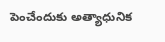పెంచేందుకు అత్యాధునిక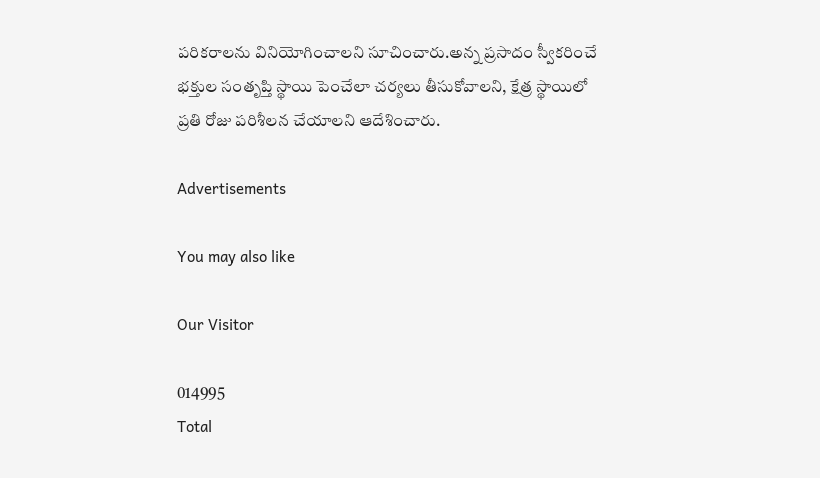పరికరాలను వినియోగించాలని సూచించారు.అన్న ప్రసాదం స్వీకరించే భక్తుల సంతృప్తి స్థాయి పెంచేలా చర్యలు తీసుకోవాలని, క్షేత్ర స్థాయిలో ప్రతి రోజు పరిశీలన చేయాలని ఆదేశించారు.

Advertisements

You may also like

Our Visitor

014995
Total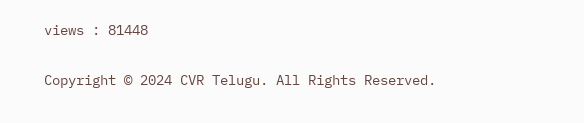views : 81448

Copyright © 2024 CVR Telugu. All Rights Reserved.